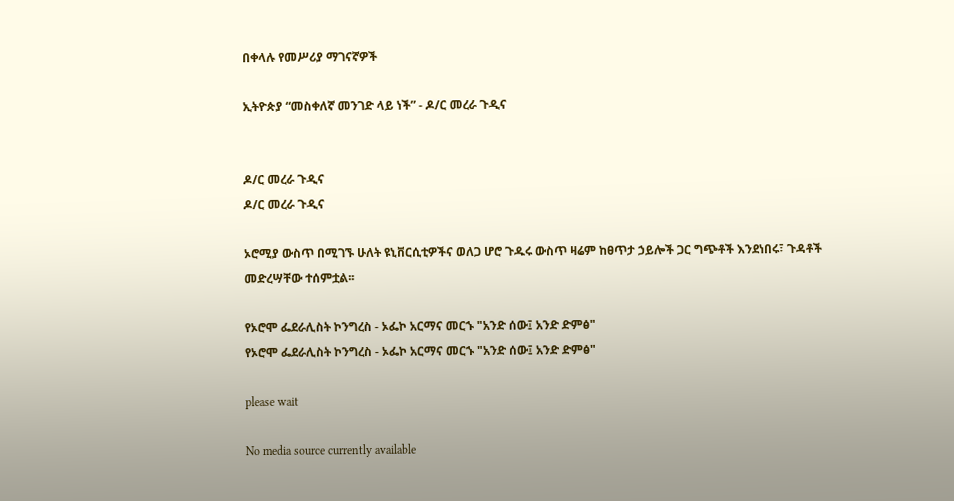በቀላሉ የመሥሪያ ማገናኛዎች

ኢትዮጵያ “መስቀለኛ መንገድ ላይ ነች” - ዶ/ር መረራ ጉዲና


ዶ/ር መረራ ጉዲና
ዶ/ር መረራ ጉዲና

ኦሮሚያ ውስጥ በሚገኙ ሁለት ዩኒቨርሲቲዎችና ወለጋ ሆሮ ጉዱሩ ውስጥ ዛሬም ከፀጥታ ኃይሎች ጋር ግጭቶች እንደነበሩ፣ ጉዳቶች መድረሣቸው ተሰምቷል፡፡

የኦሮሞ ፌደራሊስት ኮንግረስ - ኦፌኮ አርማና መርኁ "አንድ ሰው፤ አንድ ድምፅ"
የኦሮሞ ፌደራሊስት ኮንግረስ - ኦፌኮ አርማና መርኁ "አንድ ሰው፤ አንድ ድምፅ"

please wait

No media source currently available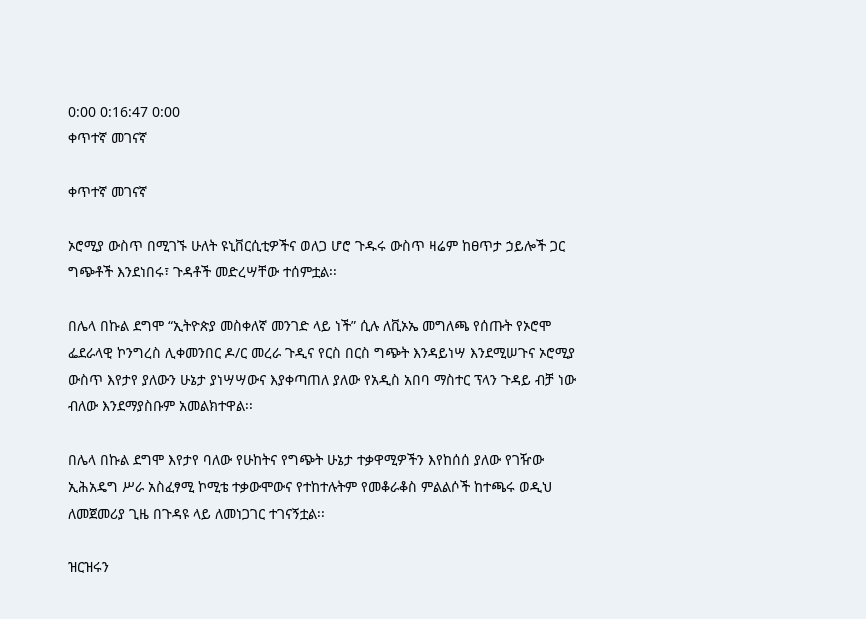0:00 0:16:47 0:00
ቀጥተኛ መገናኛ

ቀጥተኛ መገናኛ

ኦሮሚያ ውስጥ በሚገኙ ሁለት ዩኒቨርሲቲዎችና ወለጋ ሆሮ ጉዱሩ ውስጥ ዛሬም ከፀጥታ ኃይሎች ጋር ግጭቶች እንደነበሩ፣ ጉዳቶች መድረሣቸው ተሰምቷል፡፡

በሌላ በኩል ደግሞ “ኢትዮጵያ መስቀለኛ መንገድ ላይ ነች” ሲሉ ለቪኦኤ መግለጫ የሰጡት የኦሮሞ ፌደራላዊ ኮንግረስ ሊቀመንበር ዶ/ር መረራ ጉዲና የርስ በርስ ግጭት እንዳይነሣ እንደሚሠጉና ኦሮሚያ ውስጥ እየታየ ያለውን ሁኔታ ያነሣሣውና እያቀጣጠለ ያለው የአዲስ አበባ ማስተር ፕላን ጉዳይ ብቻ ነው ብለው እንደማያስቡም አመልክተዋል፡፡

በሌላ በኩል ደግሞ እየታየ ባለው የሁከትና የግጭት ሁኔታ ተቃዋሚዎችን እየከሰሰ ያለው የገዥው ኢሕአዴግ ሥራ አስፈፃሚ ኮሚቴ ተቃውሞውና የተከተሉትም የመቆራቆስ ምልልሶች ከተጫሩ ወዲህ ለመጀመሪያ ጊዜ በጉዳዩ ላይ ለመነጋገር ተገናኝቷል፡፡

ዝርዝሩን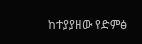ከተያያዘው የድምፅ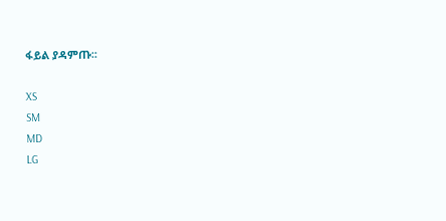ፋይል ያዳምጡ፡፡

XS
SM
MD
LG